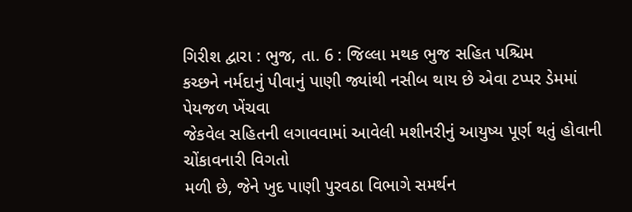ગિરીશ દ્વારા : ભુજ, તા. 6 : જિલ્લા મથક ભુજ સહિત પશ્ચિમ
કચ્છને નર્મદાનું પીવાનું પાણી જ્યાંથી નસીબ થાય છે એવા ટપ્પર ડેમમાં પેયજળ ખેંચવા
જેકવેલ સહિતની લગાવવામાં આવેલી મશીનરીનું આયુષ્ય પૂર્ણ થતું હોવાની ચોંકાવનારી વિગતો
મળી છે, જેને ખુદ પાણી પુરવઠા વિભાગે સમર્થન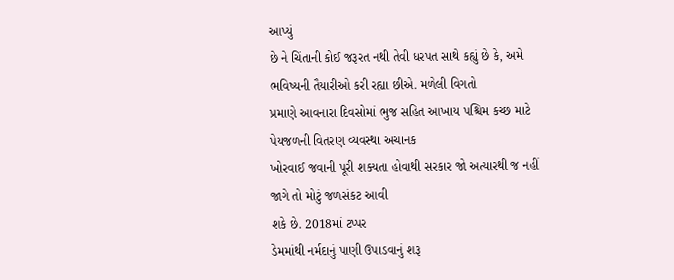આપ્યું
છે ને ચિંતાની કોઈ જરૂરત નથી તેવી ધરપત સાથે કહ્યું છે કે, અમે
ભવિષ્યની તૈયારીઓ કરી રહ્યા છીએ. મળેલી વિગતો
પ્રમાણે આવનારા દિવસોમાં ભુજ સહિત આખાય પશ્ચિમ કચ્છ માટે પેયજળની વિતરણ વ્યવસ્થા અચાનક
ખોરવાઈ જવાની પૂરી શક્યતા હોવાથી સરકાર જો અત્યારથી જ નહીં જાગે તો મોટું જળસંકટ આવી
શકે છે. 2018માં ટપ્પર
ડેમમાંથી નર્મદાનું પાણી ઉપાડવાનું શરૂ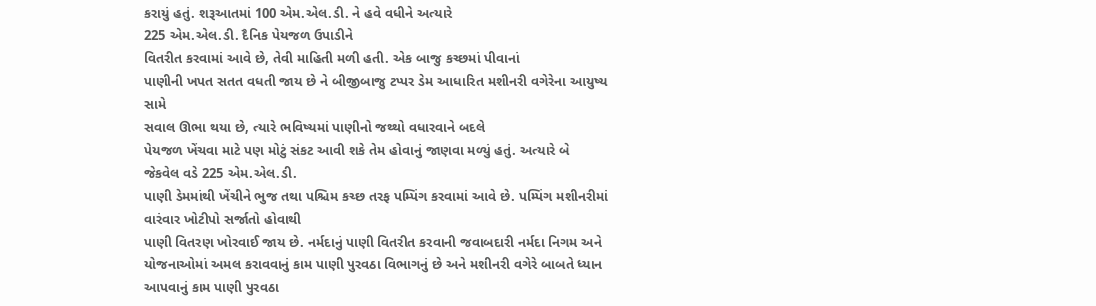કરાયું હતું. શરૂઆતમાં 100 એમ.એલ.ડી. ને હવે વધીને અત્યારે
225 એમ.એલ.ડી. દૈનિક પેયજળ ઉપાડીને
વિતરીત કરવામાં આવે છે, તેવી માહિતી મળી હતી. એક બાજુ કચ્છમાં પીવાનાં
પાણીની ખપત સતત વધતી જાય છે ને બીજીબાજુ ટપ્પર ડેમ આધારિત મશીનરી વગેરેના આયુષ્ય સામે
સવાલ ઊભા થયા છે, ત્યારે ભવિષ્યમાં પાણીનો જથ્થો વધારવાને બદલે
પેયજળ ખેંચવા માટે પણ મોટું સંકટ આવી શકે તેમ હોવાનું જાણવા મળ્યું હતું. અત્યારે બે
જેકવેલ વડે 225 એમ.એલ.ડી.
પાણી ડેમમાંથી ખેંચીને ભુજ તથા પશ્ચિમ કચ્છ તરફ પમ્પિંગ કરવામાં આવે છે. પમ્પિંગ મશીનરીમાં વારંવાર ખોટીપો સર્જાતો હોવાથી
પાણી વિતરણ ખોરવાઈ જાય છે. નર્મદાનું પાણી વિતરીત કરવાની જવાબદારી નર્મદા નિગમ અને
યોજનાઓમાં અમલ કરાવવાનું કામ પાણી પુરવઠા વિભાગનું છે અને મશીનરી વગેરે બાબતે ધ્યાન
આપવાનું કામ પાણી પુરવઠા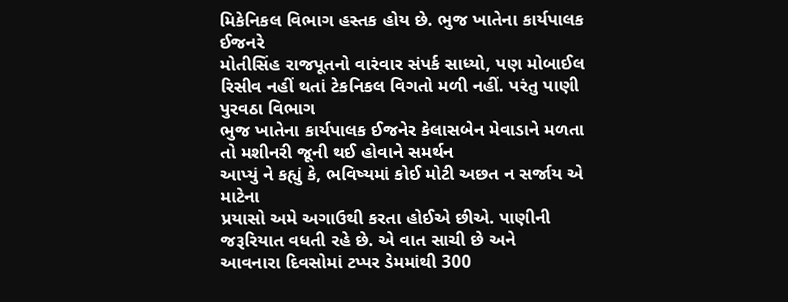મિકેનિકલ વિભાગ હસ્તક હોય છે. ભુજ ખાતેના કાર્યપાલક ઈજનરે
મોતીસિંહ રાજપૂતનો વારંવાર સંપર્ક સાધ્યો, પણ મોબાઈલ રિસીવ નહીં થતાં ટેકનિકલ વિગતો મળી નહીં. પરંતુ પાણી પુરવઠા વિભાગ
ભુજ ખાતેના કાર્યપાલક ઈજનેર કેલાસબેન મેવાડાને મળતા તો મશીનરી જૂની થઈ હોવાને સમર્થન
આપ્યું ને કહ્યું કે, ભવિષ્યમાં કોઈ મોટી અછત ન સર્જાય એ માટેના
પ્રયાસો અમે અગાઉથી કરતા હોઈએ છીએ. પાણીની જરૂરિયાત વધતી રહે છે. એ વાત સાચી છે અને
આવનારા દિવસોમાં ટપ્પર ડેમમાંથી 300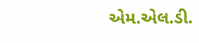એમ.એલ.ડી.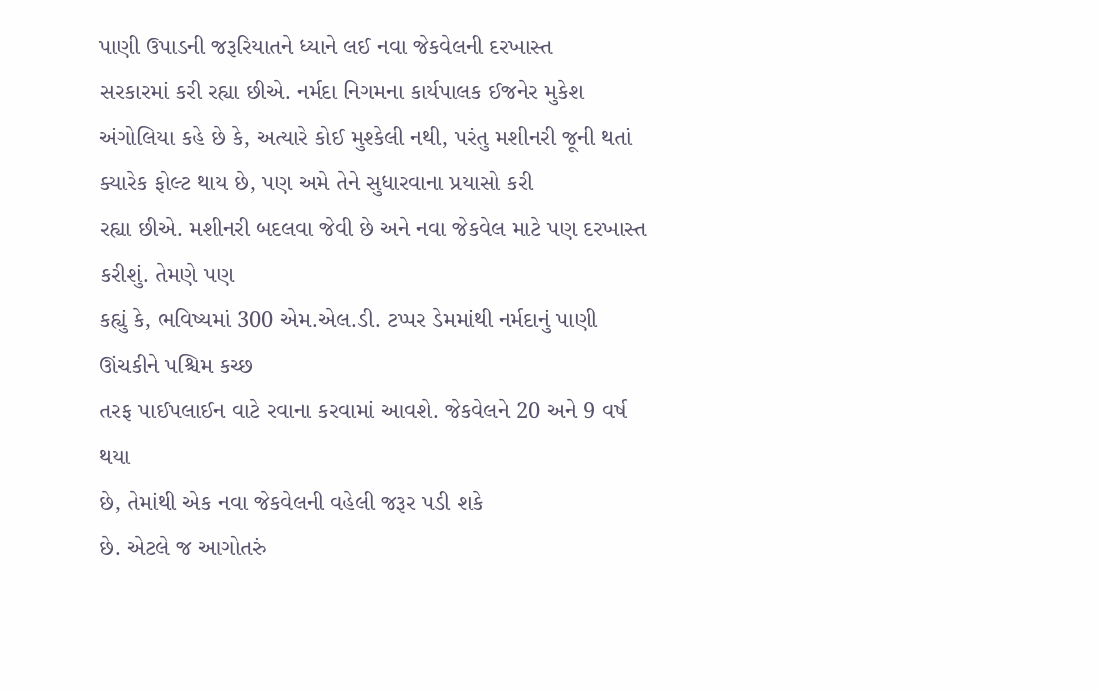પાણી ઉપાડની જરૂરિયાતને ધ્યાને લઈ નવા જેકવેલની દરખાસ્ત
સરકારમાં કરી રહ્યા છીએ. નર્મદા નિગમના કાર્યપાલક ઈજનેર મુકેશ અંગોલિયા કહે છે કે, અત્યારે કોઈ મુશ્કેલી નથી, પરંતુ મશીનરી જૂની થતાં ક્યારેક ફોલ્ટ થાય છે, પણ અમે તેને સુધારવાના પ્રયાસો કરી
રહ્યા છીએ. મશીનરી બદલવા જેવી છે અને નવા જેકવેલ માટે પણ દરખાસ્ત કરીશું. તેમણે પણ
કહ્યું કે, ભવિષ્યમાં 300 એમ.એલ.ડી. ટપ્પર ડેમમાંથી નર્મદાનું પાણી ઊંચકીને પશ્ચિમ કચ્છ
તરફ પાઈપલાઈન વાટે રવાના કરવામાં આવશે. જેકવેલને 20 અને 9 વર્ષ થયા
છે, તેમાંથી એક નવા જેકવેલની વહેલી જરૂર પડી શકે
છે. એટલે જ આગોતરું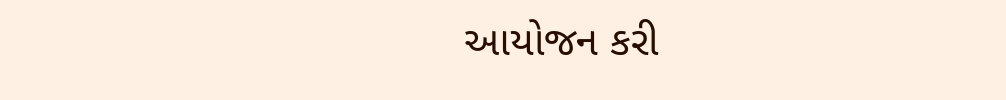આયોજન કરી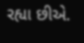રહ્યા છીએ.